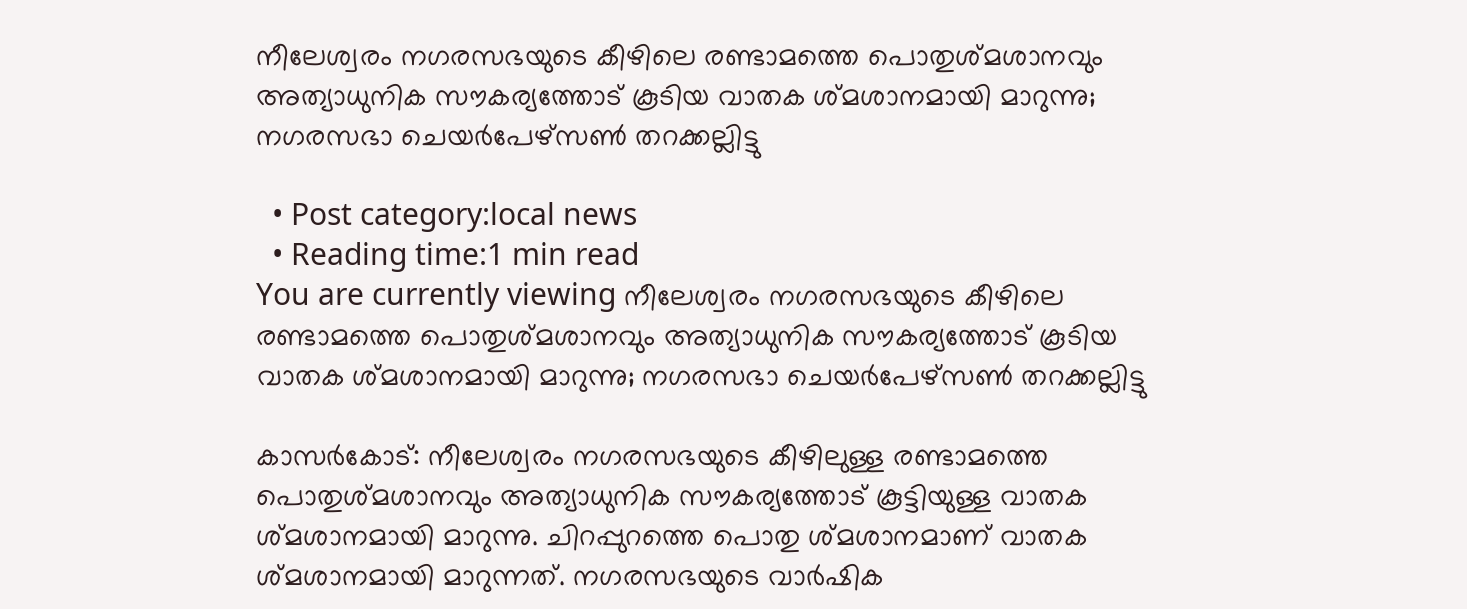നീലേശ്വരം നഗരസഭയുടെ കീഴിലെ രണ്ടാമത്തെ പൊതുശ്മശാനവും അത്യാധുനിക സൗകര്യത്തോട് കൂടിയ വാതക ശ്മശാനമായി മാറുന്നു; നഗരസഭാ ചെയർപേഴ്സൺ തറക്കല്ലിട്ടു

  • Post category:local news
  • Reading time:1 min read
You are currently viewing നീലേശ്വരം നഗരസഭയുടെ കീഴിലെ രണ്ടാമത്തെ പൊതുശ്മശാനവും അത്യാധുനിക സൗകര്യത്തോട് കൂടിയ  വാതക ശ്മശാനമായി മാറുന്നു; നഗരസഭാ ചെയർപേഴ്സൺ തറക്കല്ലിട്ടു

കാസർകോട്: നീലേശ്വരം നഗരസഭയുടെ കീഴിലുള്ള രണ്ടാമത്തെ പൊതുശ്മശാനവും അത്യാധുനിക സൗകര്യത്തോട് കൂട്ടിയുള്ള വാതക ശ്മശാനമായി മാറുന്നു. ചിറപ്പുറത്തെ പൊതു ശ്മശാനമാണ് വാതക ശ്മശാനമായി മാറുന്നത്. നഗരസഭയുടെ വാർഷിക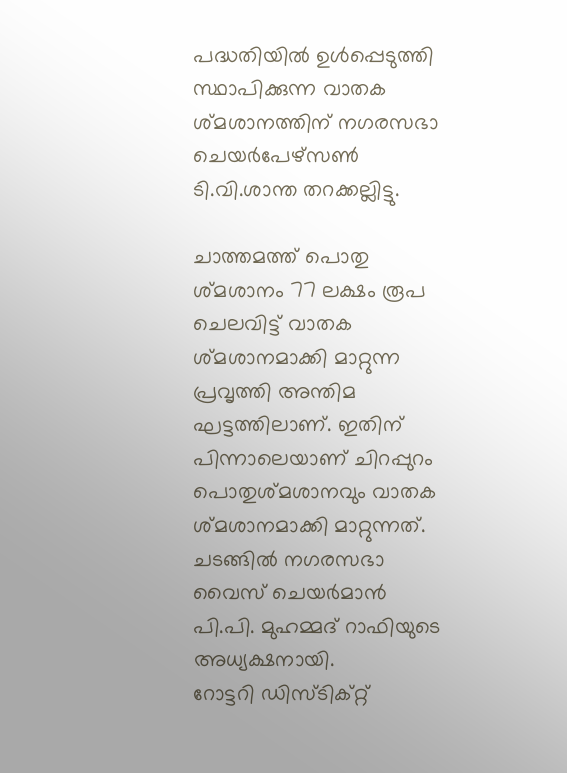പദ്ധതിയിൽ ഉൾപ്പെടുത്തി സ്ഥാപിക്കുന്ന വാതക ശ്മശാനത്തിന് നഗരസഭാ ചെയർപേഴ്സൺ ടി.വി.ശാന്ത തറക്കല്ലിട്ടു.

ചാത്തമത്ത് പൊതു ശ്മശാനം 77 ലക്ഷം രൂപ ചെലവിട്ട് വാതക ശ്മശാനമാക്കി മാറ്റുന്ന പ്രവൃത്തി അന്തിമ ഘട്ടത്തിലാണ്. ഇതിന് പിന്നാലെയാണ് ചിറപ്പുറം പൊതുശ്മശാനവും വാതക ശ്മശാനമാക്കി മാറ്റുന്നത്. ചടങ്ങിൽ നഗരസഭാ വൈസ് ചെയർമാൻ പി.പി. മുഹമ്മദ് റാഫിയുടെ അധ്യക്ഷനായി.
റോട്ടറി ഡിസ്ടിക്റ്റ്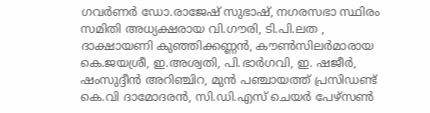ഗവർണർ ഡോ.രാജേഷ് സുഭാഷ്, നഗരസഭാ സ്ഥിരം സമിതി അധ്യക്ഷരായ വി.ഗൗരി, ടി.പി.ലത , ദാക്ഷായണി കുഞ്ഞിക്കണ്ണന്‍, കൗൺസിലർമാരായ കെ.ജയശ്രീ, ഇ.അശ്വതി, പി.ഭാർഗവി, ഇ. ഷജീർ, ഷംസുദ്ദീൻ അറിഞ്ചിറ, മുൻ പഞ്ചായത്ത് പ്രസിഡണ്ട് കെ.വി ദാമോദരൻ, സി.ഡി.എസ് ചെയർ പേഴ്സൺ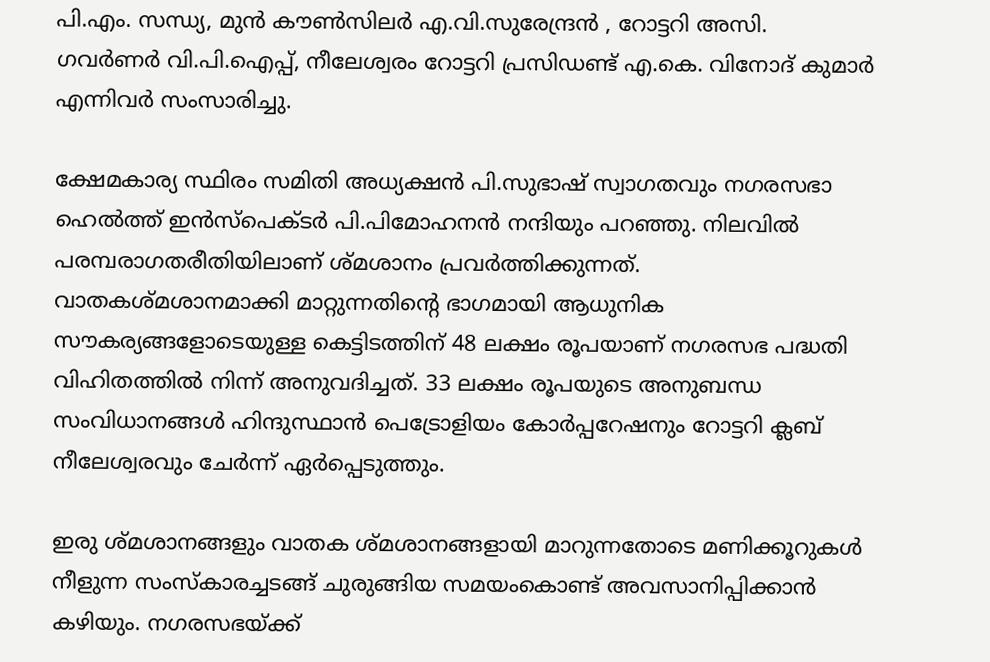പി.എം. സന്ധ്യ, മുൻ കൗൺസിലർ എ.വി.സുരേന്ദ്രൻ , റോട്ടറി അസി. ഗവർണർ വി.പി.ഐപ്പ്, നീലേശ്വരം റോട്ടറി പ്രസിഡണ്ട് എ.കെ. വിനോദ് കുമാർ എന്നിവർ സംസാരിച്ചു.

ക്ഷേമകാര്യ സ്ഥിരം സമിതി അധ്യക്ഷന്‍ പി.സുഭാഷ് സ്വാഗതവും നഗരസഭാ ഹെൽത്ത് ഇൻസ്പെക്ടർ പി.പിമോഹനൻ നന്ദിയും പറഞ്ഞു. നിലവിൽ പരമ്പരാഗതരീതിയിലാണ് ശ്മശാനം പ്രവർത്തിക്കുന്നത്. വാതകശ്മശാനമാക്കി മാറ്റുന്നതിൻ്റെ ഭാഗമായി ആധുനിക സൗകര്യങ്ങളോടെയുള്ള കെട്ടിടത്തിന് 48 ലക്ഷം രൂപയാണ് നഗരസഭ പദ്ധതി വിഹിതത്തിൽ നിന്ന് അനുവദിച്ചത്. 33 ലക്ഷം രൂപയുടെ അനുബന്ധ സംവിധാനങ്ങൾ ഹിന്ദുസ്ഥാൻ പെട്രോളിയം കോർപ്പറേഷനും റോട്ടറി ക്ലബ് നീലേശ്വരവും ചേർന്ന് ഏർപ്പെടുത്തും.

ഇരു ശ്മശാനങ്ങളും വാതക ശ്മശാനങ്ങളായി മാറുന്നതോടെ മണിക്കൂറുകൾ നീളുന്ന സംസ്കാരച്ചടങ്ങ് ചുരുങ്ങിയ സമയംകൊണ്ട് അവസാനിപ്പിക്കാൻ കഴിയും. നഗരസഭയ്ക്ക്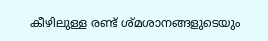കീഴിലുള്ള രണ്ട് ശ്മശാനങ്ങളുടെയും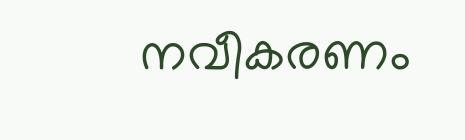നവീകരണം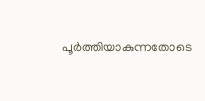പൂർത്തിയാകുന്നതോടെ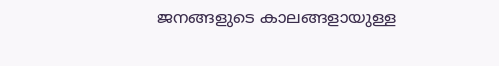ജനങ്ങളുടെ കാലങ്ങളായുള്ള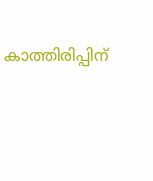കാത്തിരിപ്പിന്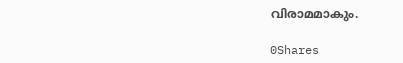വിരാമമാകും.

0Shares